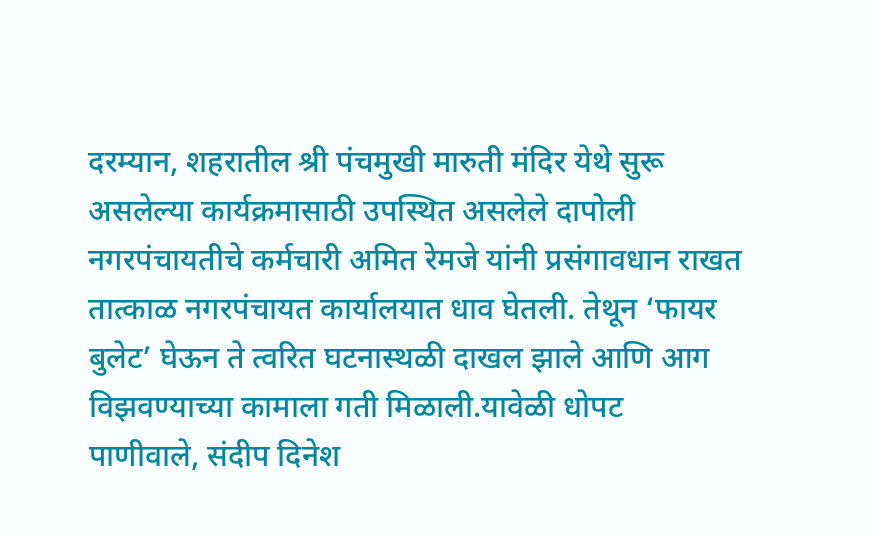दरम्यान, शहरातील श्री पंचमुखी मारुती मंदिर येथे सुरू असलेल्या कार्यक्रमासाठी उपस्थित असलेले दापोली नगरपंचायतीचे कर्मचारी अमित रेमजे यांनी प्रसंगावधान राखत तात्काळ नगरपंचायत कार्यालयात धाव घेतली. तेथून ‘फायर बुलेट’ घेऊन ते त्वरित घटनास्थळी दाखल झाले आणि आग विझवण्याच्या कामाला गती मिळाली.यावेळी धोपट पाणीवाले, संदीप दिनेश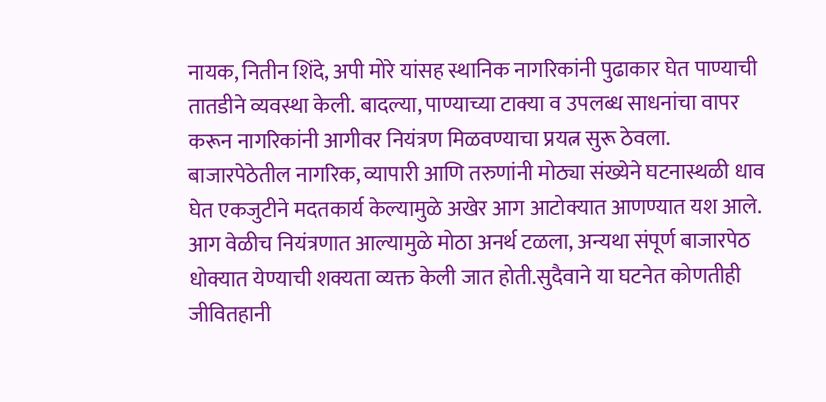नायक, नितीन शिंदे, अपी मोरे यांसह स्थानिक नागरिकांनी पुढाकार घेत पाण्याची तातडीने व्यवस्था केली. बादल्या, पाण्याच्या टाक्या व उपलब्ध साधनांचा वापर करून नागरिकांनी आगीवर नियंत्रण मिळवण्याचा प्रयत्न सुरू ठेवला.
बाजारपेठेतील नागरिक, व्यापारी आणि तरुणांनी मोठ्या संख्येने घटनास्थळी धाव घेत एकजुटीने मदतकार्य केल्यामुळे अखेर आग आटोक्यात आणण्यात यश आले. आग वेळीच नियंत्रणात आल्यामुळे मोठा अनर्थ टळला, अन्यथा संपूर्ण बाजारपेठ धोक्यात येण्याची शक्यता व्यक्त केली जात होती.सुदैवाने या घटनेत कोणतीही जीवितहानी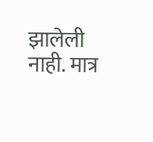झालेली नाही. मात्र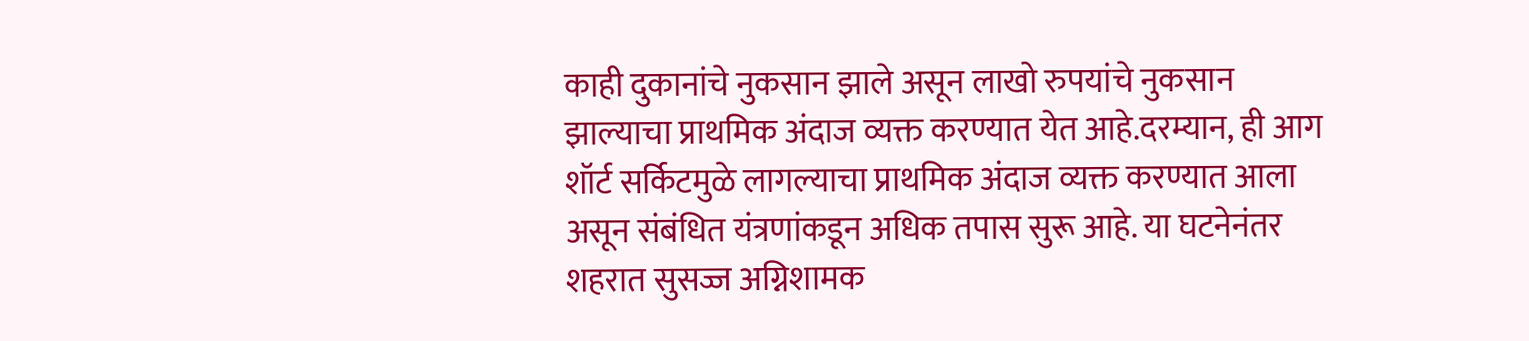काही दुकानांचे नुकसान झाले असून लाखो रुपयांचे नुकसान झाल्याचा प्राथमिक अंदाज व्यक्त करण्यात येत आहे.दरम्यान, ही आग शॉर्ट सर्किटमुळे लागल्याचा प्राथमिक अंदाज व्यक्त करण्यात आला असून संबंधित यंत्रणांकडून अधिक तपास सुरू आहे. या घटनेनंतर शहरात सुसज्ज अग्निशामक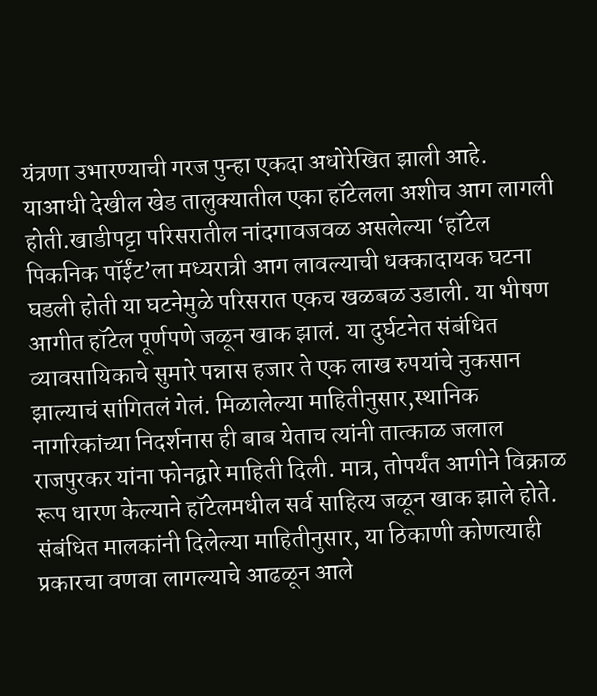यंत्रणा उभारण्याची गरज पुन्हा एकदा अधोरेखित झाली आहे.
याआधी देखील खेड तालुक्यातील एका हॉटेलला अशीच आग लागली होती.खाडीपट्टा परिसरातील नांदगावजवळ असलेल्या ‘हॉटेल पिकनिक पॉईंट’ला मध्यरात्री आग लावल्याची धक्कादायक घटना घडली होती या घटनेमुळे परिसरात एकच खळबळ उडाली. या भीषण आगीत हॉटेल पूर्णपणे जळून खाक झालं. या दुर्घटनेत संबंधित व्यावसायिकाचे सुमारे पन्नास हजार ते एक लाख रुपयांचे नुकसान झाल्याचं सांगितलं गेलं. मिळालेल्या माहितीनुसार,स्थानिक नागरिकांच्या निदर्शनास ही बाब येताच त्यांनी तात्काळ जलाल राजपुरकर यांना फोनद्वारे माहिती दिली. मात्र, तोपर्यंत आगीने विक्राळ रूप धारण केल्याने हॉटेलमधील सर्व साहित्य जळून खाक झाले होते.
संबंधित मालकांनी दिलेल्या माहितीनुसार, या ठिकाणी कोणत्याही प्रकारचा वणवा लागल्याचे आढळून आले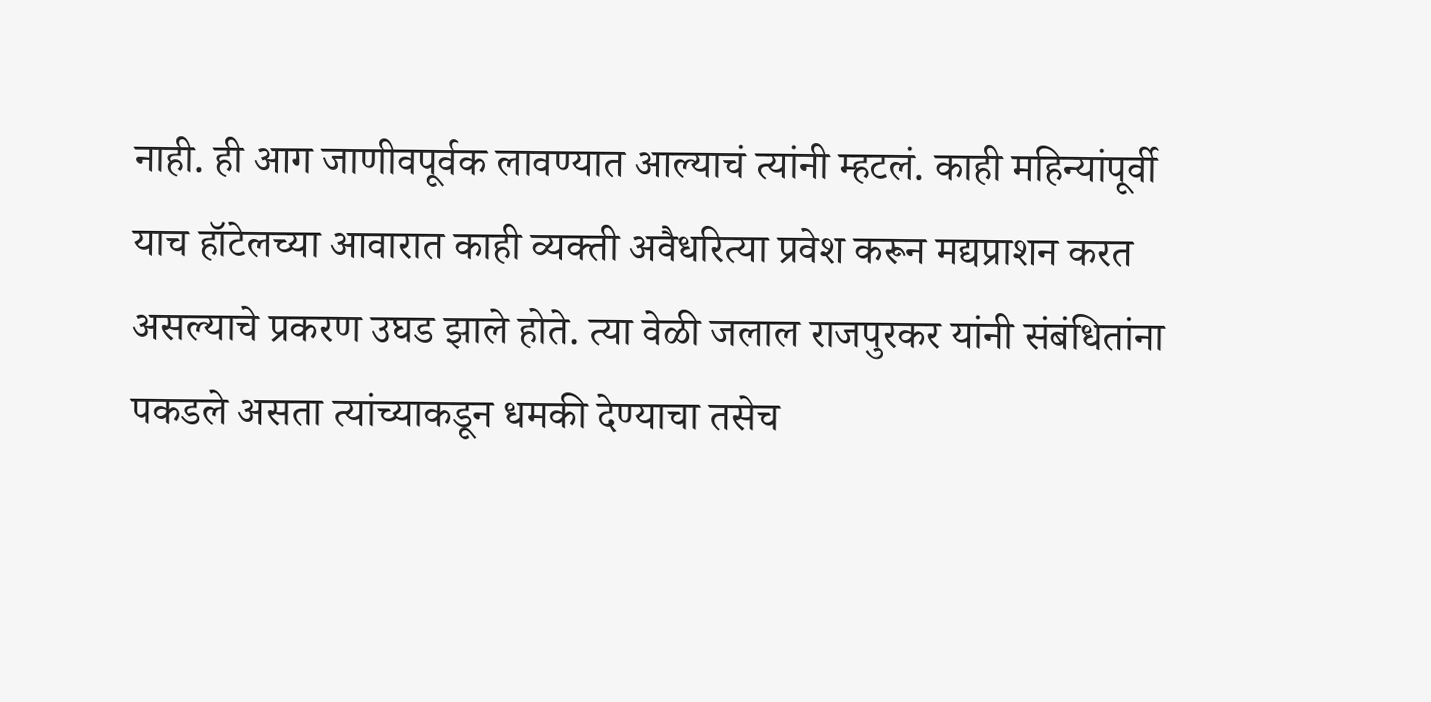नाही. ही आग जाणीवपूर्वक लावण्यात आल्याचं त्यांनी म्हटलं. काही महिन्यांपूर्वी याच हॉटेलच्या आवारात काही व्यक्ती अवैधरित्या प्रवेश करून मद्यप्राशन करत असल्याचे प्रकरण उघड झाले होते. त्या वेळी जलाल राजपुरकर यांनी संबंधितांना पकडले असता त्यांच्याकडून धमकी देण्याचा तसेच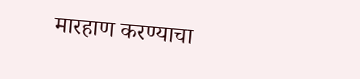मारहाण करण्याचा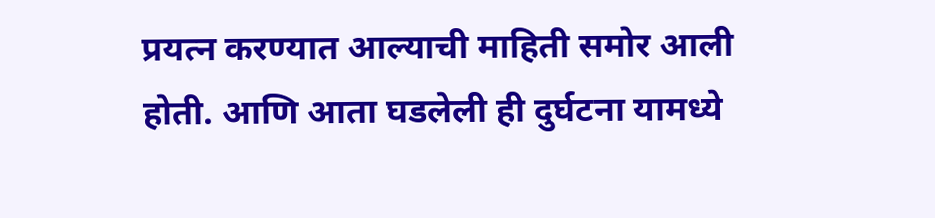प्रयत्न करण्यात आल्याची माहिती समोर आली होती. आणि आता घडलेली ही दुर्घटना यामध्ये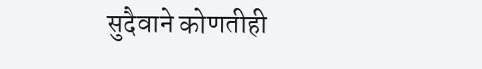सुदैवाने कोणतीही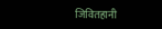जिवितहानी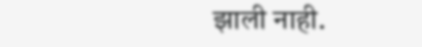झाली नाही.